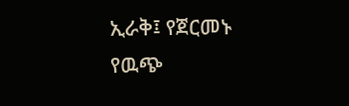ኢራቅ፤ የጀርመኑ የዉጭ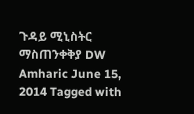ጉዳይ ሚኒስትር ማስጠንቀቅያ DW Amharic June 15, 2014 Tagged with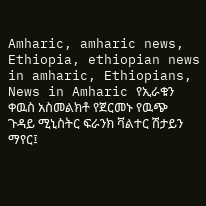Amharic, amharic news, Ethiopia, ethiopian news in amharic, Ethiopians, News in Amharic የኢራቁን ቀዉስ አስመልክቶ የጀርመኑ የዉጭ ጉዳይ ሚኒስትር ፍራንክ ቫልተር ሽታይን ማየር፤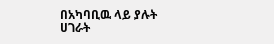በአካባቢዉ ላይ ያሉት ሀገራት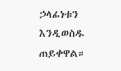ኃላፊነቱን እንዲወስዱ ጠይቀዋል።